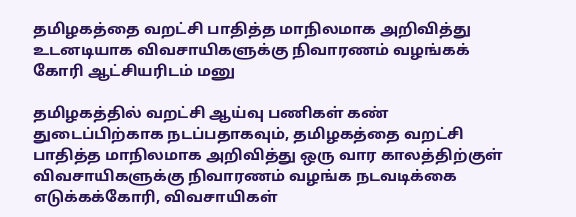தமிழகத்தை வறட்சி பாதித்த மாநிலமாக அறிவித்து உடனடியாக விவசாயிகளுக்கு நிவாரணம் வழங்கக் கோரி ஆட்சியரிடம் மனு

தமிழகத்தில் வறட்சி ஆய்வு பணிகள் கண் துடைப்பிற்காக நடப்பதாகவும், தமிழகத்தை வறட்சி பாதித்த மாநிலமாக அறிவித்து ஒரு வார காலத்திற்குள் விவசாயிகளுக்கு நிவாரணம் வழங்க நடவடிக்கை எடுக்கக்கோரி, விவசாயிகள்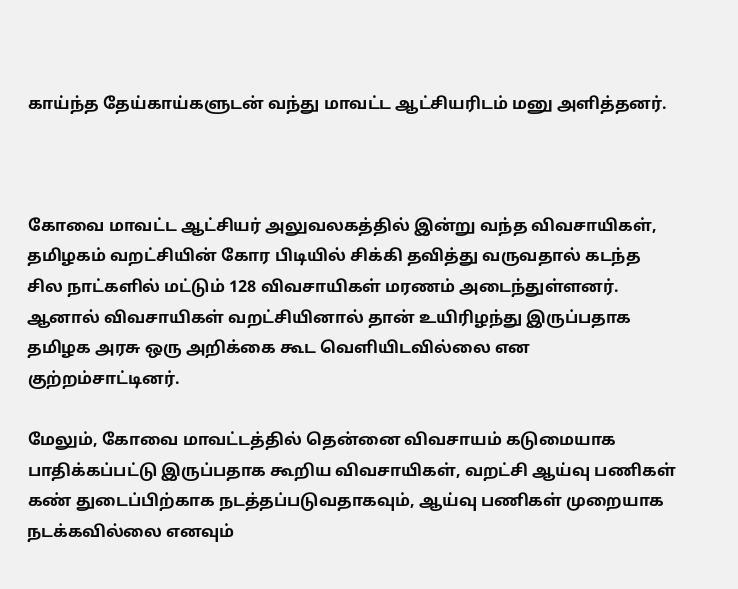காய்ந்த தேய்காய்களுடன் வந்து மாவட்ட ஆட்சியரிடம் மனு அளித்தனர்.



கோவை மாவட்ட ஆட்சியர் அலுவலகத்தில் இன்று வந்த விவசாயிகள், தமிழகம் வறட்சியின் கோர பிடியில் சிக்கி தவித்து வருவதால் கடந்த சில நாட்களில் மட்டும் 128 விவசாயிகள் மரணம் அடைந்துள்ளனர். ஆனால் விவசாயிகள் வறட்சியினால் தான் உயிரிழந்து இருப்பதாக தமிழக அரசு ஒரு அறிக்கை கூட வெளியிடவில்லை என குற்றம்சாட்டினர்.

மேலும், கோவை மாவட்டத்தில் தென்னை விவசாயம் கடுமையாக பாதிக்கப்பட்டு இருப்பதாக கூறிய விவசாயிகள், வறட்சி ஆய்வு பணிகள் கண் துடைப்பிற்காக நடத்தப்படுவதாகவும், ஆய்வு பணிகள் முறையாக நடக்கவில்லை எனவும்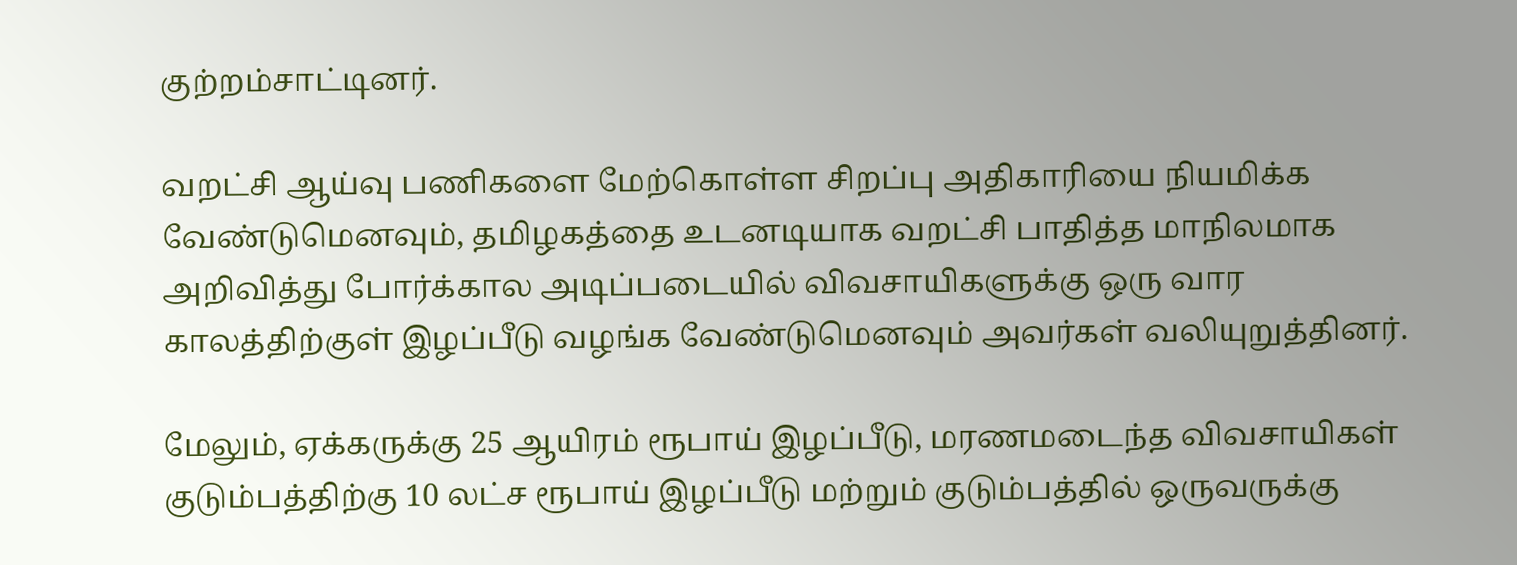குற்றம்சாட்டினர்.

வறட்சி ஆய்வு பணிகளை மேற்கொள்ள சிறப்பு அதிகாரியை நியமிக்க வேண்டுமெனவும், தமிழகத்தை உடனடியாக வறட்சி பாதித்த மாநிலமாக அறிவித்து போர்க்கால அடிப்படையில் விவசாயிகளுக்கு ஒரு வார காலத்திற்குள் இழப்பீடு வழங்க வேண்டுமெனவும் அவர்கள் வலியுறுத்தினர்.

மேலும், ஏக்கருக்கு 25 ஆயிரம் ரூபாய் இழப்பீடு, மரணமடைந்த விவசாயிகள் குடும்பத்திற்கு 10 லட்ச ரூபாய் இழப்பீடு மற்றும் குடும்பத்தில் ஒருவருக்கு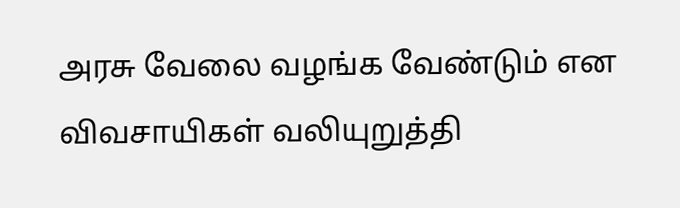அரசு வேலை வழங்க வேண்டும் என விவசாயிகள் வலியுறுத்தி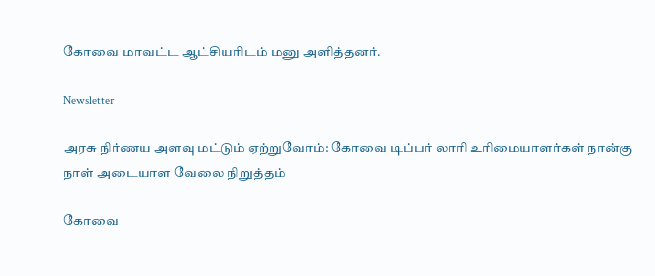கோவை மாவட்ட ஆட்சியரிடம் மனு அளித்தனர்.

Newsletter

அரசு நிர்ணய அளவு மட்டும் ஏற்றுவோம்: கோவை டிப்பர் லாரி உரிமையாளர்கள் நான்கு நாள் அடையாள வேலை நிறுத்தம்

கோவை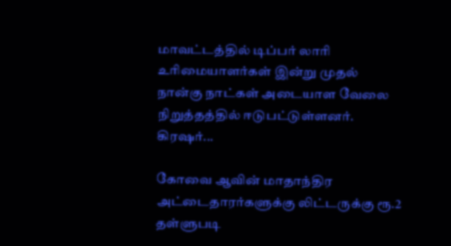மாவட்டத்தில் டிப்பர் லாரி உரிமையாளர்கள் இன்று முதல் நான்கு நாட்கள் அடையாள வேலை நிறுத்தத்தில் ஈடுபட்டுள்ளனர். கிரஷர்...

கோவை ஆவின் மாதாந்திர அட்டைதாரர்களுக்கு லிட்டருக்கு ரூ.2 தள்ளுபடி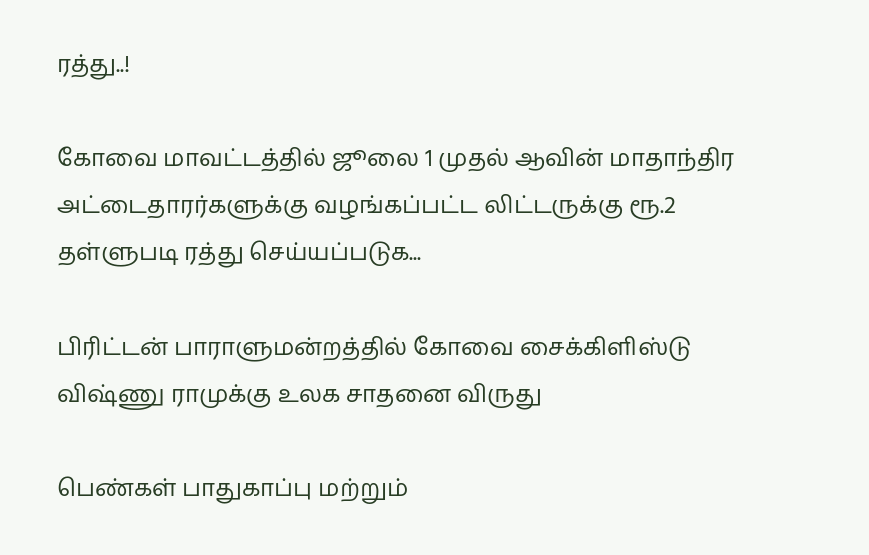ரத்து..!

கோவை மாவட்டத்தில் ஜூலை 1 முதல் ஆவின் மாதாந்திர அட்டைதாரர்களுக்கு வழங்கப்பட்ட லிட்டருக்கு ரூ.2 தள்ளுபடி ரத்து செய்யப்படுக...

பிரிட்டன் பாராளுமன்றத்தில் கோவை சைக்கிளிஸ்டு விஷ்ணு ராமுக்கு உலக சாதனை விருது

பெண்கள் பாதுகாப்பு மற்றும்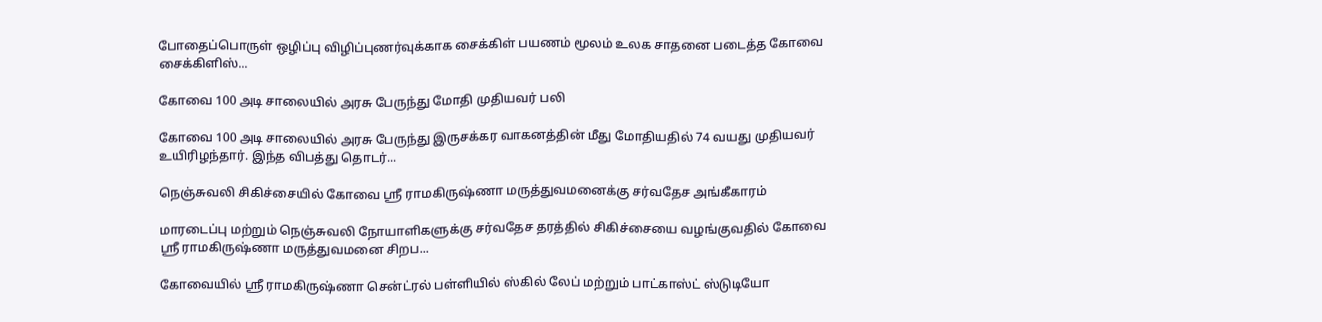போதைப்பொருள் ஒழிப்பு விழிப்புணர்வுக்காக சைக்கிள் பயணம் மூலம் உலக சாதனை படைத்த கோவை சைக்கிளிஸ்...

கோவை 100 அடி சாலையில் அரசு பேருந்து மோதி முதியவர் பலி

கோவை 100 அடி சாலையில் அரசு பேருந்து இருசக்கர வாகனத்தின் மீது மோதியதில் 74 வயது முதியவர் உயிரிழந்தார். இந்த விபத்து தொடர்...

நெஞ்சுவலி சிகிச்சையில் கோவை ஸ்ரீ ராமகிருஷ்ணா மருத்துவமனைக்கு சர்வதேச அங்கீகாரம்

மாரடைப்பு மற்றும் நெஞ்சுவலி நோயாளிகளுக்கு சர்வதேச தரத்தில் சிகிச்சையை வழங்குவதில் கோவை ஸ்ரீ ராமகிருஷ்ணா மருத்துவமனை சிறப...

கோவையில் ஸ்ரீ ராமகிருஷ்ணா சென்ட்ரல் பள்ளியில் ஸ்கில் லேப் மற்றும் பாட்காஸ்ட் ஸ்டுடியோ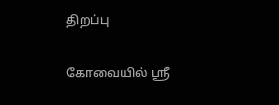திறப்பு

கோவையில் ஸ்ரீ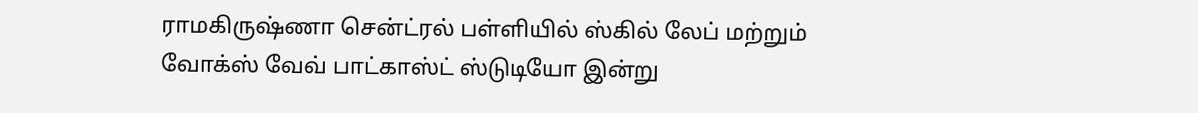ராமகிருஷ்ணா சென்ட்ரல் பள்ளியில் ஸ்கில் லேப் மற்றும் வோக்ஸ் வேவ் பாட்காஸ்ட் ஸ்டுடியோ இன்று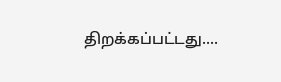திறக்கப்பட்டது....